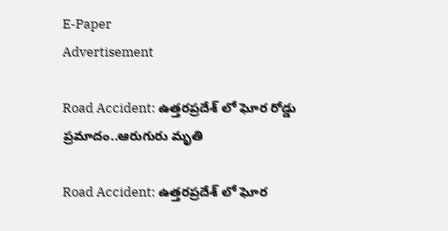E-Paper
Advertisement

Road Accident: ఉత్తరప్రదేశ్ లో ఘోర రోడ్డు ప్రమాదం..ఆరుగురు మృతి

Road Accident: ఉత్తరప్రదేశ్ లో ఘోర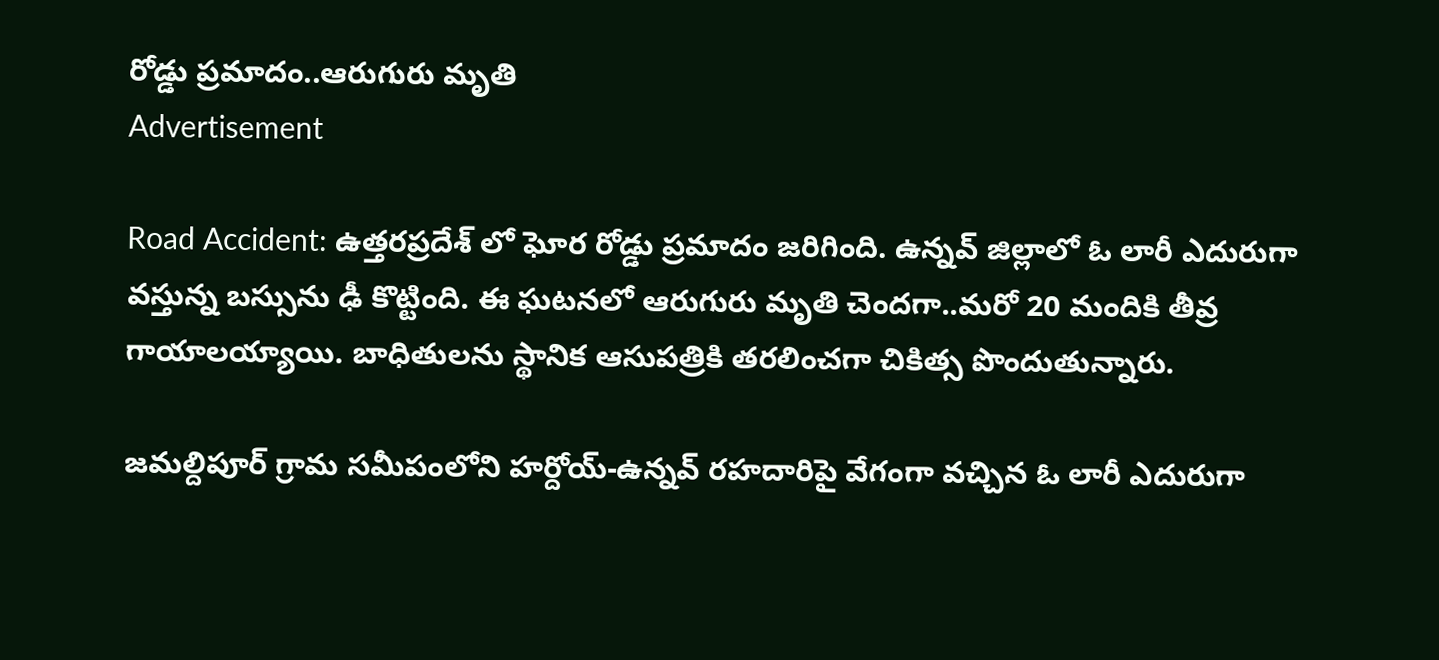రోడ్డు ప్రమాదం..ఆరుగురు మృతి
Advertisement

Road Accident: ఉత్తరప్రదేశ్ లో ఘోర రోడ్డు ప్రమాదం జరిగింది. ఉన్నవ్‌ జిల్లాలో ఓ లారీ ఎదురుగా వస్తున్న బస్సును ఢీ కొట్టింది. ఈ ఘటనలో ఆరుగురు మృతి చెందగా..మరో 20 మందికి తీవ్ర గాయాలయ్యాయి. బాధితులను స్థానిక ఆసుపత్రికి తరలించగా చికిత్స పొందుతున్నారు.

జమల్దిపూర్‌ గ్రామ సమీపంలోని హర్దోయ్‌-ఉన్నవ్‌ రహదారిపై వేగంగా వచ్చిన ఓ లారీ ఎదురుగా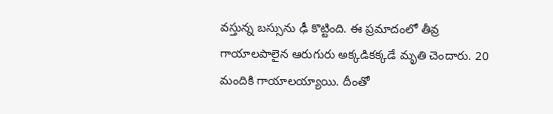వస్తున్న బస్సును ఢీ కొట్టింది. ఈ ప్రమాదంలో తీవ్ర గాయాలపాలైన ఆరుగురు అక్కడికక్కడే మృతి చెందారు. 20 మందికి గాయాలయ్యాయి. దీంతో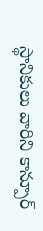స్థానికులు వారిని కాన్పూర్‌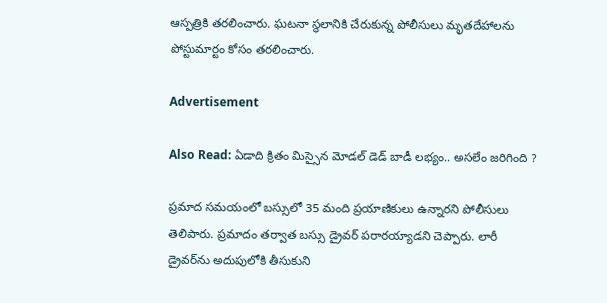ఆస్పత్రికి తరలించారు. ఘటనా స్థలానికి చేరుకున్న పోలీసులు మృతదేహాలను పోస్టుమార్టం కోసం తరలించారు.

Advertisement

Also Read: ఏడాది క్రితం మిస్సైన మోడల్ డెడ్ బాడీ లభ్యం.. అసలేం జరిగింది ?

ప్రమాద సమయంలో బస్సులో 35 మంది ప్రయాణికులు ఉన్నారని పోలీసులు తెలిపారు. ప్రమాదం తర్వాత బస్సు డ్రైవర్‌ పరారయ్యాడని చెప్పారు. లారీ డ్రైవర్‌ను అదుపులోకి తీసుకుని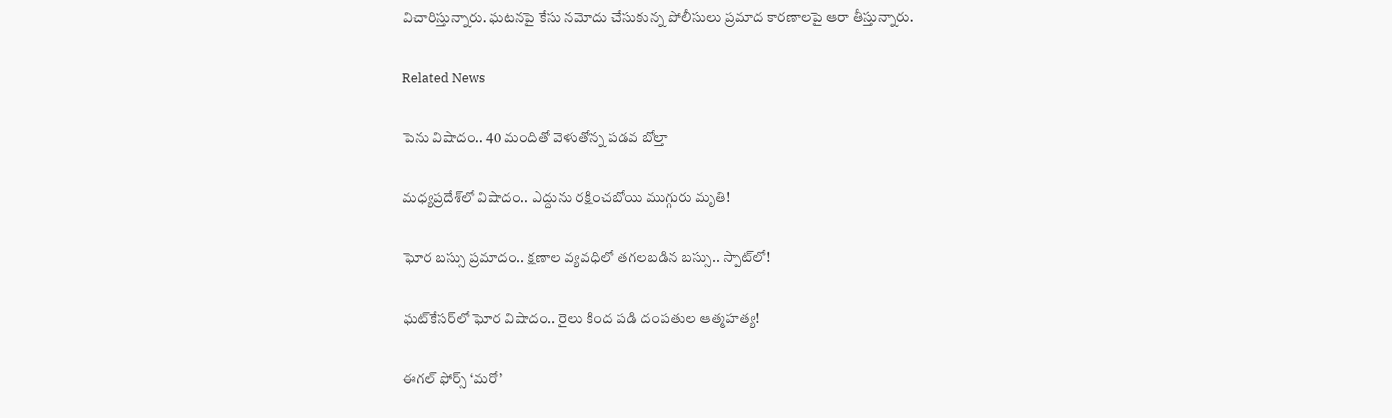విచారిస్తున్నారు. ఘటనపై కేసు నమోదు చేసుకున్న పోలీసులు ప్రమాద కారణాలపై ఆరా తీస్తున్నారు.

Related News

పెను విషాదం.. 40 మందితో వెళుతోన్న ప‌డ‌వ బోల్తా

మధ్యప్రదేశ్‌లో విషాదం.. ఎద్దును రక్షించబోయి ముగ్గురు మృతి!

ఘోర బస్సు ప్రమాదం.. క్షణాల వ్యవధిలో తగలబడిన బస్సు.. స్పాట్‌లో!

ఘట్‌కేసర్‌లో ఘోర విషాదం.. రైలు కింద పడి దంపతుల ఆత్మహత్య!

ఈగల్ ఫోర్స్ ‘మరో’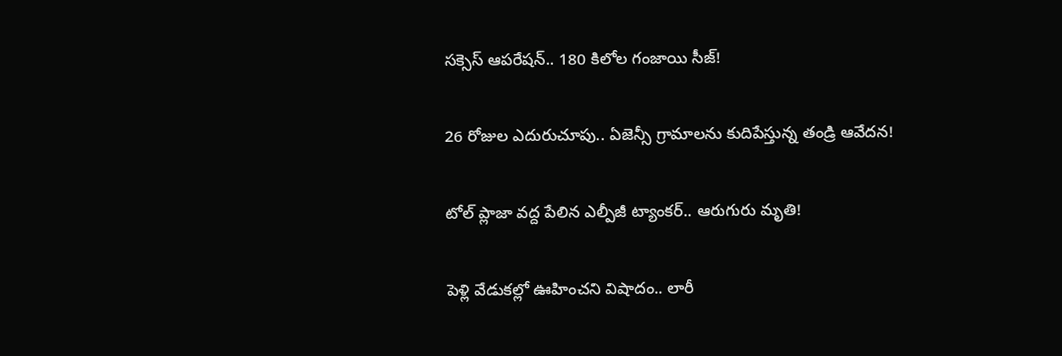సక్సెస్ ఆపరేషన్.. 180 కిలోల గంజాయి సీజ్!

26 రోజుల ఎదురుచూపు.. ఏజెన్సీ గ్రామాలను కుదిపేస్తున్న తండ్రి ఆవేదన!

టోల్ ప్లాజా వద్ద పేలిన ఎల్పీజీ ట్యాంకర్.. ఆరుగురు మృతి!

పెళ్లి వేడుకల్లో ఊహించని విషాదం.. లారీ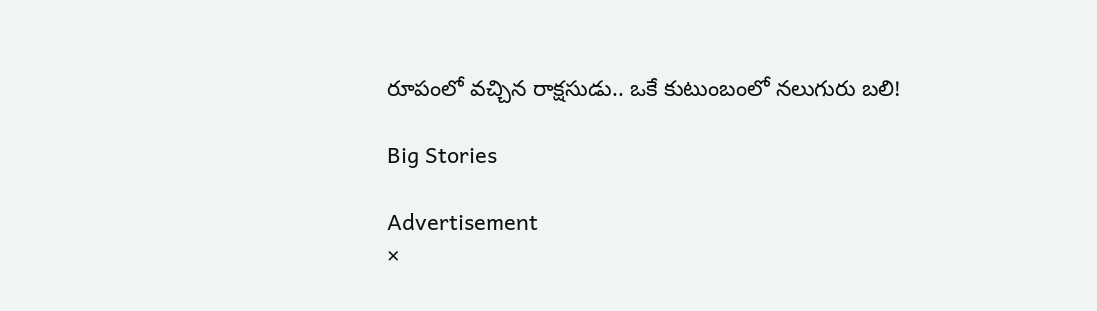రూపంలో వచ్చిన రాక్షసుడు.. ఒకే కుటుంబంలో నలుగురు బలి!

Big Stories

Advertisement
×